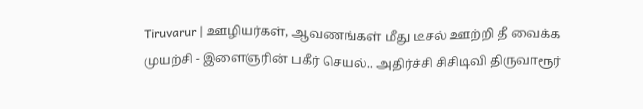Tiruvarur | ஊழியர்கள், ஆவணங்கள் மீது டீசல் ஊற்றி தீ வைக்க முயற்சி - இளைஞரின் பகீர் செயல்.. அதிர்ச்சி சிசிடிவி திருவாரூர்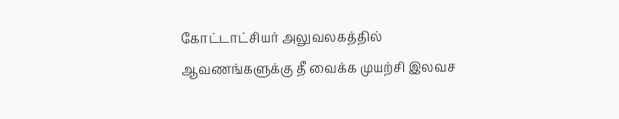கோட்டாட்சியர் அலுவலகத்தில் ஆவணங்களுக்கு தீ வைக்க முயற்சி இலவச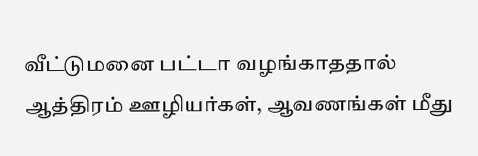வீட்டுமனை பட்டா வழங்காததால் ஆத்திரம் ஊழியர்கள், ஆவணங்கள் மீது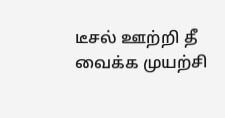டீசல் ஊற்றி தீ வைக்க முயற்சி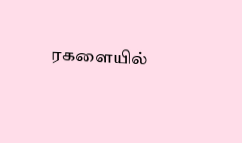ரகளையில்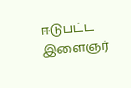ஈடுபட்ட இளைஞர்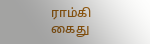ராம்கி கைது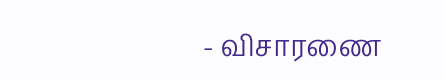- விசாரணை